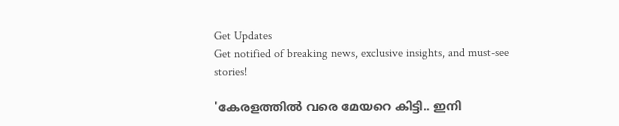Get Updates
Get notified of breaking news, exclusive insights, and must-see stories!

'കേരളത്തില്‍ വരെ മേയറെ കിട്ടി.. ഇനി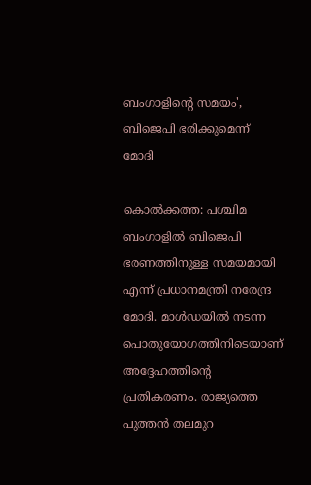ബംഗാളിന്റെ സമയം', ബിജെപി ഭരിക്കുമെന്ന് മോദി

കൊല്‍ക്കത്ത: പശ്ചിമ ബംഗാളില്‍ ബിജെപി ഭരണത്തിനുള്ള സമയമായി എന്ന് പ്രധാനമന്ത്രി നരേന്ദ്ര മോദി. മാള്‍ഡയില്‍ നടന്ന പൊതുയോഗത്തിനിടെയാണ് അദ്ദേഹത്തിന്റെ പ്രതികരണം. രാജ്യത്തെ പുത്തന്‍ തലമുറ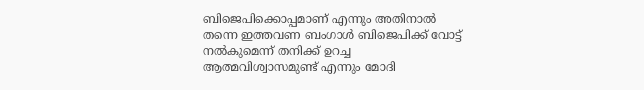ബിജെപിക്കൊപ്പമാണ് എന്നും അതിനാല്‍ തന്നെ ഇത്തവണ ബംഗാള്‍ ബിജെപിക്ക് വോട്ട് നല്‍കുമെന്ന് തനിക്ക് ഉറച്ച ആത്മവിശ്വാസമുണ്ട് എന്നും മോദി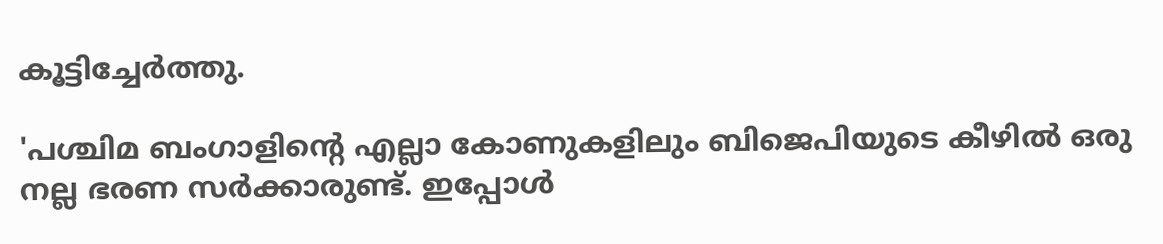കൂട്ടിച്ചേര്‍ത്തു.

'പശ്ചിമ ബംഗാളിന്റെ എല്ലാ കോണുകളിലും ബിജെപിയുടെ കീഴില്‍ ഒരു നല്ല ഭരണ സര്‍ക്കാരുണ്ട്. ഇപ്പോള്‍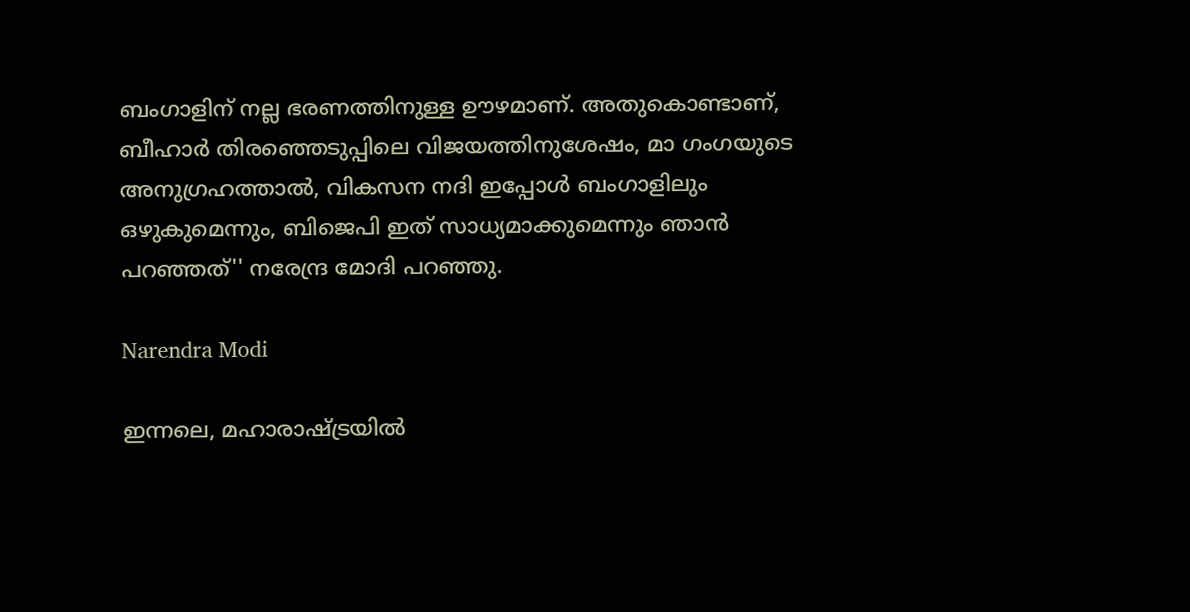ബംഗാളിന് നല്ല ഭരണത്തിനുള്ള ഊഴമാണ്. അതുകൊണ്ടാണ്, ബീഹാര്‍ തിരഞ്ഞെടുപ്പിലെ വിജയത്തിനുശേഷം, മാ ഗംഗയുടെ അനുഗ്രഹത്താല്‍, വികസന നദി ഇപ്പോള്‍ ബംഗാളിലും ഒഴുകുമെന്നും, ബിജെപി ഇത് സാധ്യമാക്കുമെന്നും ഞാന്‍ പറഞ്ഞത്'' നരേന്ദ്ര മോദി പറഞ്ഞു.

Narendra Modi

ഇന്നലെ, മഹാരാഷ്ട്രയില്‍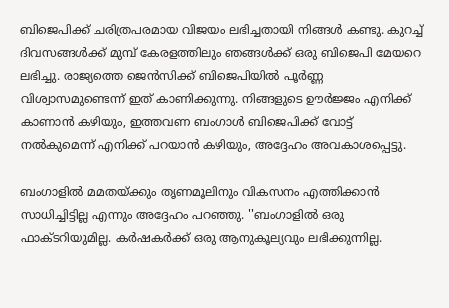ബിജെപിക്ക് ചരിത്രപരമായ വിജയം ലഭിച്ചതായി നിങ്ങള്‍ കണ്ടു. കുറച്ച് ദിവസങ്ങള്‍ക്ക് മുമ്പ് കേരളത്തിലും ഞങ്ങള്‍ക്ക് ഒരു ബിജെപി മേയറെ ലഭിച്ചു. രാജ്യത്തെ ജെന്‍സിക്ക് ബിജെപിയില്‍ പൂര്‍ണ്ണ വിശ്വാസമുണ്ടെന്ന് ഇത് കാണിക്കുന്നു. നിങ്ങളുടെ ഊര്‍ജ്ജം എനിക്ക് കാണാന്‍ കഴിയും, ഇത്തവണ ബംഗാള്‍ ബിജെപിക്ക് വോട്ട് നല്‍കുമെന്ന് എനിക്ക് പറയാന്‍ കഴിയും, അദ്ദേഹം അവകാശപ്പെട്ടു.

ബംഗാളില്‍ മമതയ്ക്കും തൃണമൂലിനും വികസനം എത്തിക്കാന്‍ സാധിച്ചിട്ടില്ല എന്നും അദ്ദേഹം പറഞ്ഞു. ''ബംഗാളില്‍ ഒരു ഫാക്ടറിയുമില്ല. കര്‍ഷകര്‍ക്ക് ഒരു ആനുകൂല്യവും ലഭിക്കുന്നില്ല.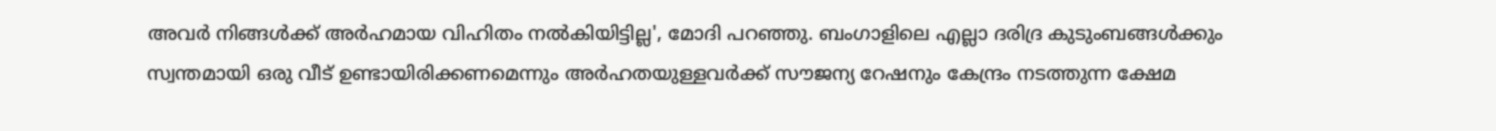അവര്‍ നിങ്ങള്‍ക്ക് അര്‍ഹമായ വിഹിതം നല്‍കിയിട്ടില്ല', മോദി പറഞ്ഞു. ബംഗാളിലെ എല്ലാ ദരിദ്ര കുടുംബങ്ങള്‍ക്കും സ്വന്തമായി ഒരു വീട് ഉണ്ടായിരിക്കണമെന്നും അര്‍ഹതയുള്ളവര്‍ക്ക് സൗജന്യ റേഷനും കേന്ദ്രം നടത്തുന്ന ക്ഷേമ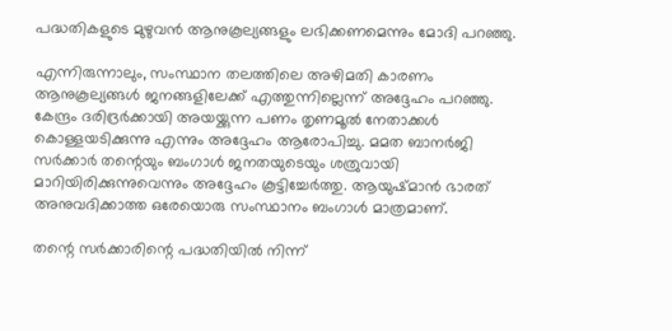പദ്ധതികളുടെ മുഴുവന്‍ ആനുകൂല്യങ്ങളും ലഭിക്കണമെന്നും മോദി പറഞ്ഞു.

എന്നിരുന്നാലും, സംസ്ഥാന തലത്തിലെ അഴിമതി കാരണം ആനുകൂല്യങ്ങള്‍ ജനങ്ങളിലേക്ക് എത്തുന്നില്ലെന്ന് അദ്ദേഹം പറഞ്ഞു. കേന്ദ്രം ദരിദ്രര്‍ക്കായി അയയ്ക്കുന്ന പണം തൃണമൂല്‍ നേതാക്കള്‍ കൊള്ളയടിക്കുന്നു എന്നും അദ്ദേഹം ആരോപിച്ചു. മമത ബാനര്‍ജി സര്‍ക്കാര്‍ തന്റെയും ബംഗാള്‍ ജനതയുടെയും ശത്രുവായി മാറിയിരിക്കുന്നുവെന്നും അദ്ദേഹം കൂട്ടിച്ചേര്‍ത്തു. ആയുഷ്മാന്‍ ഭാരത് അനുവദിക്കാത്ത ഒരേയൊരു സംസ്ഥാനം ബംഗാള്‍ മാത്രമാണ്.

തന്റെ സര്‍ക്കാരിന്റെ പദ്ധതിയില്‍ നിന്ന്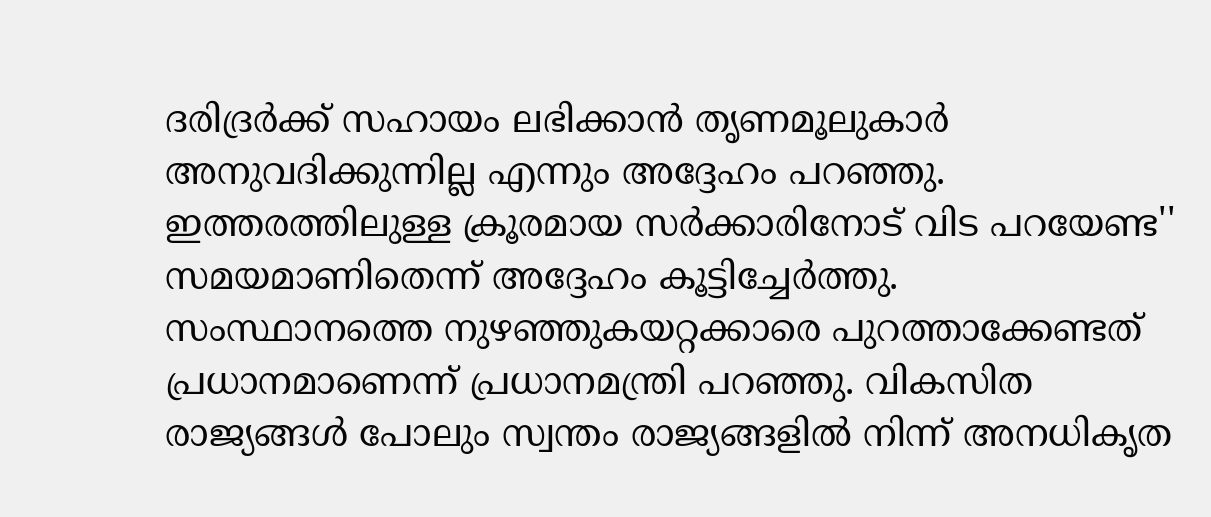ദരിദ്രര്‍ക്ക് സഹായം ലഭിക്കാന്‍ തൃണമൂലുകാര്‍ അനുവദിക്കുന്നില്ല എന്നും അദ്ദേഹം പറഞ്ഞു. ഇത്തരത്തിലുള്ള ക്രൂരമായ സര്‍ക്കാരിനോട് വിട പറയേണ്ട'' സമയമാണിതെന്ന് അദ്ദേഹം കൂട്ടിച്ചേര്‍ത്തു. സംസ്ഥാനത്തെ നുഴഞ്ഞുകയറ്റക്കാരെ പുറത്താക്കേണ്ടത് പ്രധാനമാണെന്ന് പ്രധാനമന്ത്രി പറഞ്ഞു. വികസിത രാജ്യങ്ങള്‍ പോലും സ്വന്തം രാജ്യങ്ങളില്‍ നിന്ന് അനധികൃത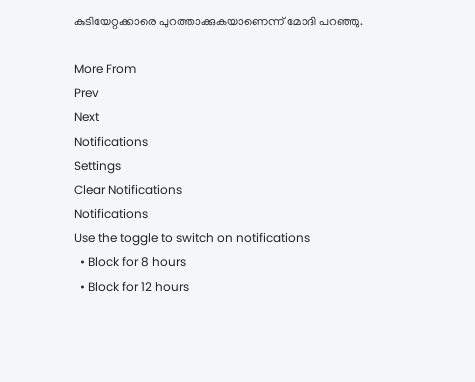കുടിയേറ്റക്കാരെ പുറത്താക്കുകയാണെന്ന് മോദി പറഞ്ഞു.

More From
Prev
Next
Notifications
Settings
Clear Notifications
Notifications
Use the toggle to switch on notifications
  • Block for 8 hours
  • Block for 12 hours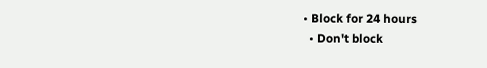• Block for 24 hours
  • Don't block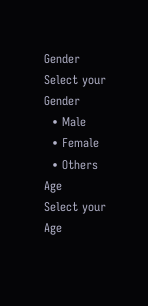Gender
Select your Gender
  • Male
  • Female
  • Others
Age
Select your Age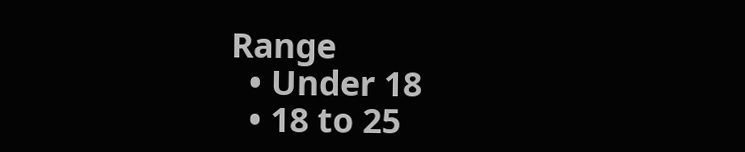Range
  • Under 18
  • 18 to 25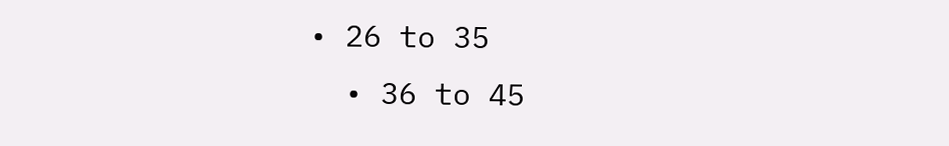• 26 to 35
  • 36 to 45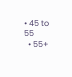• 45 to 55
  • 55+